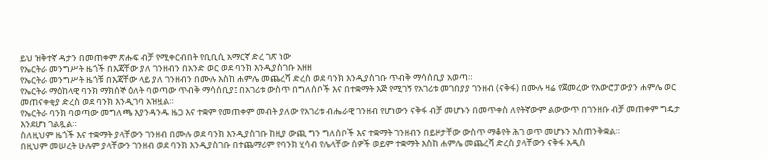ይህ ዝቅተኛ ዳታን በመጠቀም ጽሑፍ ብቻ የሚቀርብበት የቢቢሲ አማርኛ ድረ ገጽ ነው
የኤርትራ መንግሥት ዜጎች በእጃቸው ያለ ገንዘብን በአንድ ወር ወደ ባንክ እንዲያስገቡ አዘዘ
የኤርትራ መንግሥት ዜጎቹ በእጃቸው ላይ ያለ ገንዘብን በሙሉ እስከ ሐምሌ መጨረሻ ድረስ ወደ ባንክ እንዲያስገቡ ጥብቅ ማሳሰቢያ አወጣ።
የኤርትራ ማዕከላዊ ባንክ ማክሰኞ ዕለት ባወጣው ጥብቅ ማሳሰቢያ፤ በአገሪቱ ውስጥ በግለሰቦች እና በተቋማት እጅ የሚገኝ የአገሪቱ መገበያያ ገንዘብ (ናቅፋ) በሙሉ ዛሬ የጀመረው የአውሮፓውያን ሐምሌ ወር መጠናቀቂያ ድረስ ወደ ባንክ እንዲገባ አዝዟል።
የኤርትራ ባንክ ባወጣው መግለጫ እያንዳንዱ ዜጋ እና ተቋም የመጠቀም መብት ያለው የአገሪቱ ብሔራዊ ገንዘብ የሆነውን ናቅፋ ብቻ መሆኑን በመጥቀስ ለየትኛውም ልውውጥ በገንዘቡ ብቻ መጠቀም ግዴታ እንደሆነ ገልጿል።
ስለዚህም ዜጎች እና ተቋማት ያላቸውን ገንዘብ በሙሉ ወደ ባንክ እንዲያስገቡ ከዚያ ውጪ ግን ግለሰቦች እና ተቋማት ገንዘብን በይዞታቸው ውስጥ ማቆየት ሕገ ወጥ መሆኑን አስጠንቅቋል።
በዚህም መሠረት ሁሉም ያላቸውን ገንዘብ ወደ ባንክ እንዲያስገቡ በተጨማሪም የባንክ ሂሳብ የሌላቸው ሰዎች ወይም ተቋማት እስከ ሐምሌ መጨረሻ ድረስ ያላቸውን ናቅፋ አዲስ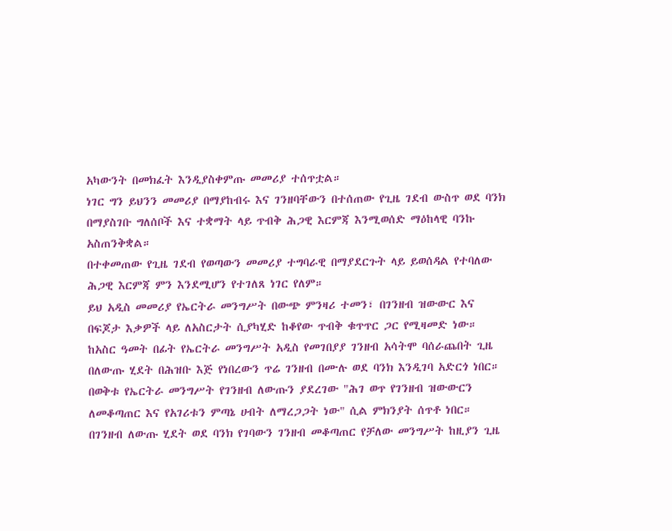አካውንት በመክፈት እንዲያስቀምጡ መመሪያ ተሰጥቷል።
ነገር ግን ይህንን መመሪያ በማያከብሩ እና ገንዘባቸውን በተሰጠው የጊዜ ገደብ ውስጥ ወደ ባንክ በማያስገቡ ግለሰቦች እና ተቋማት ላይ ጥብቅ ሕጋዊ እርምጃ እንሚወሰድ ማዕከላዊ ባንኩ አስጠንቅቋል።
በተቀመጠው የጊዜ ገደብ የወጣውን መመሪያ ተግባራዊ በማያደርጉት ላይ ይወሰዳል የተባለው ሕጋዊ እርምጃ ምን እንደሚሆን የተገለጸ ነገር የለም።
ይህ አዲስ መመሪያ የኤርትራ መንግሥት በውጭ ምንዛሪ ተመን፣ በገንዘብ ዝውውር እና በፍጆታ እቃዎች ላይ ለአስርታት ሲያካሂድ ከቆየው ጥብቅ ቁጥጥር ጋር የሚዛመድ ነው።
ከአስር ዓመት በፊት የኤርትራ መንግሥት አዲስ የመገበያያ ገንዘብ አሳትሞ ባሰራጨበት ጊዜ በለውጡ ሂደት በሕዝቡ እጅ የነበረውን ጥሬ ገንዘብ በሙሉ ወደ ባንክ እንዲገባ አድርጎ ነበር።
በወቅቱ የኤርትራ መንግሥት የገንዘብ ለውጡን ያደረገው "ሕገ ወጥ የገንዘብ ዝውውርን ለመቆጣጠር እና የአገሪቱን ምጣኔ ሀብት ለማረጋጋት ነው" ሲል ምክንያት ሰጥቶ ነበር።
በገንዘብ ለውጡ ሂደት ወደ ባንክ የገባውን ገንዘብ መቆጣጠር የቻለው መንግሥት ከዚያን ጊዜ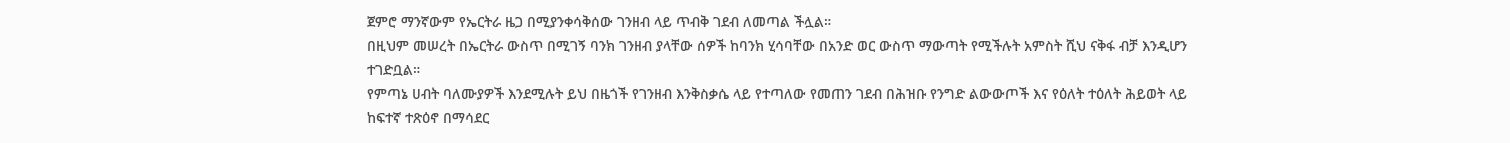ጀምሮ ማንኛውም የኤርትራ ዜጋ በሚያንቀሳቅሰው ገንዘብ ላይ ጥብቅ ገደብ ለመጣል ችሏል።
በዚህም መሠረት በኤርትራ ውስጥ በሚገኝ ባንክ ገንዘብ ያላቸው ሰዎች ከባንክ ሂሳባቸው በአንድ ወር ውስጥ ማውጣት የሚችሉት አምስት ሺህ ናቅፋ ብቻ እንዲሆን ተገድቧል።
የምጣኔ ሀብት ባለሙያዎች እንደሚሉት ይህ በዜጎች የገንዘብ እንቅስቃሴ ላይ የተጣለው የመጠን ገደብ በሕዝቡ የንግድ ልውውጦች እና የዕለት ተዕለት ሕይወት ላይ ከፍተኛ ተጽዕኖ በማሳደር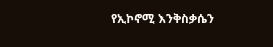የኢኮኖሚ እንቅስቃሴን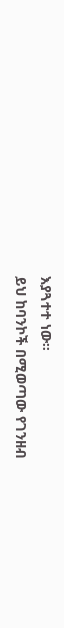እያጓተተ ነው።
ይህ ከባንኮች በሚወጣው የገንዘብ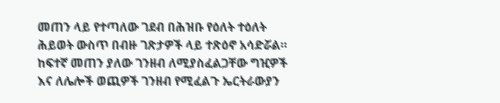መጠን ላይ የተጣለው ገደብ በሕዝቡ የዕለት ተዕለት ሕይወት ውስጥ በብዙ ገጽታዎች ላይ ተጽዕኖ አሳድሯል።
ከፍተኛ መጠን ያለው ገንዘብ ለሚያስፈልጋቸው ግዢዎች እና ለሌሎች ወጪዎች ገንዘብ የሚፈልጉ ኤርትራውያን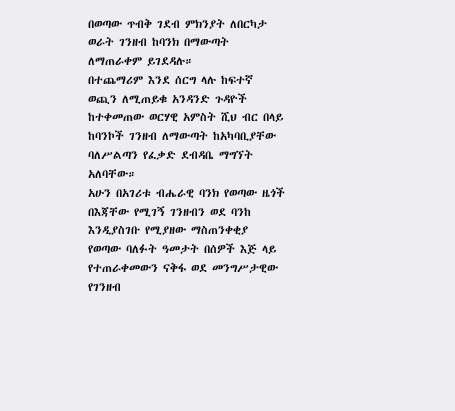በወጣው ጥብቅ ገደብ ምክንያት ለበርካታ ወራት ገንዘብ ከባንክ በማውጣት ለማጠራቀም ይገደዳሉ።
በተጨማሪም እንደ ሰርግ ላሉ ከፍተኛ ወጪን ለሚጠይቁ አንዳንድ ጉዳዮች ከተቀመጠው ወርሃዊ አምስት ሺህ ብር በላይ ከባንኮች ገንዘብ ለማውጣት ከአካባቢያቸው ባለሥልጣን የፈቃድ ደብዳቤ ማግኘት አለባቸው።
አሁን በአገሪቱ ብሔራዊ ባንክ የወጣው ዜጎች በእጃቸው የሚገኝ ገንዘብን ወደ ባንከ እንዲያስገቡ የሚያዘው ማስጠንቀቂያ የወጣው ባለፉት ዓመታት በሰዎች እጅ ላይ የተጠራቀመውን ናቅፋ ወደ መንግሥታዊው የገንዘብ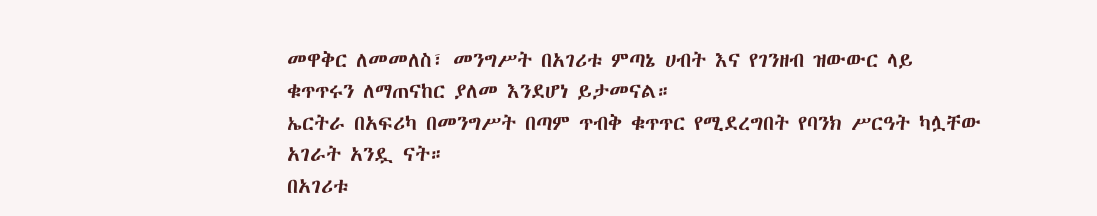መዋቅር ለመመለስ፣ መንግሥት በአገሪቱ ምጣኔ ሀብት እና የገንዘብ ዝውውር ላይ ቁጥጥሩን ለማጠናከር ያለመ እንደሆነ ይታመናል።
ኤርትራ በአፍሪካ በመንግሥት በጣም ጥብቅ ቁጥጥር የሚደረግበት የባንክ ሥርዓት ካሏቸው አገራት አንዷ ናት።
በአገሪቱ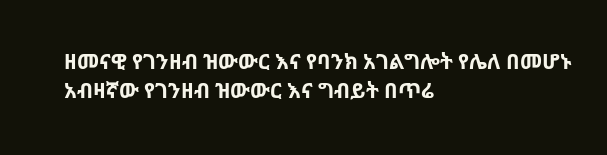ዘመናዊ የገንዘብ ዝውውር እና የባንክ አገልግሎት የሌለ በመሆኑ አብዛኛው የገንዘብ ዝውውር እና ግብይት በጥሬ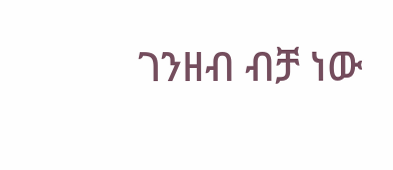ገንዘብ ብቻ ነው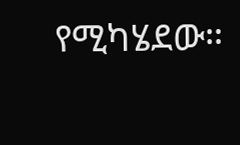የሚካሄደው።